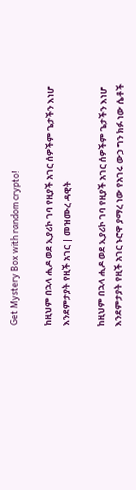Get Mystery Box with random crypto!

ከዚህም በኋላ ሒዶ ወደ ኢያሪኮ ገባ የዚያች አገር ሰዎችም ጌታችን እነሆ እንደምታያት የዚች አገር | መዝሙረ ዳዊት

ከዚህም በኋላ ሒዶ ወደ ኢያሪኮ ገባ የዚያች አገር ሰዎችም ጌታችን እነሆ እንደምታያት የዚች አገር ኑሮዋ ያማረ ነው የአገሩ ውኃ ግን ክፉ ነው ሴቶች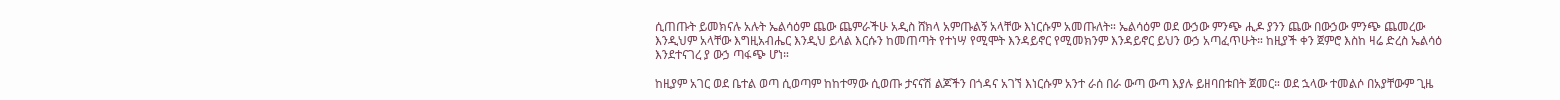ሲጠጡት ይመክናሉ አሉት ኤልሳዕም ጨው ጨምራችሁ አዲስ ሸክላ አምጡልኝ አላቸው እነርሱም አመጡለት። ኤልሳዕም ወደ ውኃው ምንጭ ሒዶ ያንን ጨው በውኃው ምንጭ ጨመረው እንዲህም አላቸው እግዚአብሔር እንዲህ ይላል እርሱን ከመጠጣት የተነሣ የሚሞት እንዳይኖር የሚመክንም እንዳይኖር ይህን ውኃ አጣፈጥሁት። ከዚያች ቀን ጀምሮ እስከ ዛሬ ድረስ ኤልሳዕ እንደተናገረ ያ ውኃ ጣፋጭ ሆነ።

ከዚያም አገር ወደ ቤተል ወጣ ሲወጣም ከከተማው ሲወጡ ታናናሽ ልጆችን በጎዳና አገኘ እነርሱም አንተ ራሰ በራ ውጣ ውጣ እያሉ ይዘባበቱበት ጀመር። ወደ ኋላው ተመልሶ በአያቸውም ጊዜ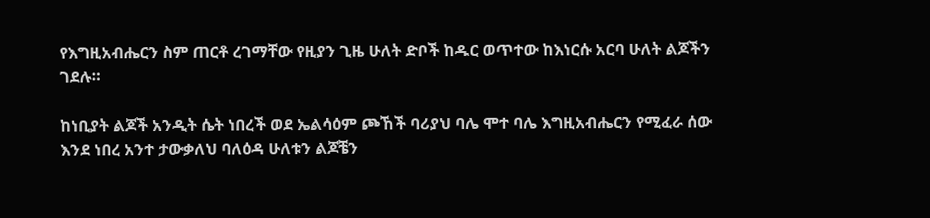የእግዚአብሔርን ስም ጠርቶ ረገማቸው የዚያን ጊዜ ሁለት ድቦች ከዱር ወጥተው ከእነርሱ አርባ ሁለት ልጆችን ገደሉ።

ከነቢያት ልጆች አንዲት ሴት ነበረች ወደ ኤልሳዕም ጮኸች ባሪያህ ባሌ ሞተ ባሌ እግዚአብሔርን የሚፈራ ሰው እንደ ነበረ አንተ ታውቃለህ ባለዕዳ ሁለቱን ልጆቼን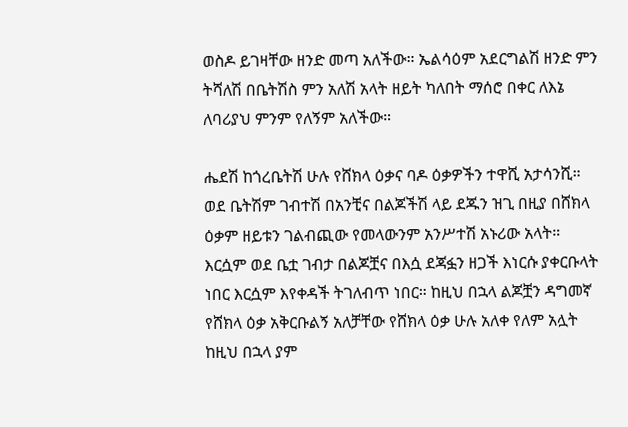ወስዶ ይገዛቸው ዘንድ መጣ አለችው። ኤልሳዕም አደርግልሽ ዘንድ ምን ትሻለሽ በቤትሽስ ምን አለሽ አላት ዘይት ካለበት ማሰሮ በቀር ለእኔ ለባሪያህ ምንም የለኝም አለችው።

ሔደሽ ከጎረቤትሽ ሁሉ የሸክላ ዕቃና ባዶ ዕቃዎችን ተዋሺ አታሳንሺ። ወደ ቤትሽም ገብተሽ በአንቺና በልጆችሽ ላይ ደጁን ዝጊ በዚያ በሸክላ ዕቃም ዘይቱን ገልብጪው የመላውንም አንሥተሽ አኑሪው አላት። እርሷም ወደ ቤቷ ገብታ በልጆቿና በእሷ ደጃፏን ዘጋች እነርሱ ያቀርቡላት ነበር እርሷም እየቀዳች ትገለብጥ ነበር። ከዚህ በኋላ ልጆቿን ዳግመኛ የሸክላ ዕቃ አቅርቡልኝ አለቻቸው የሸክላ ዕቃ ሁሉ አለቀ የለም አሏት ከዚህ በኋላ ያም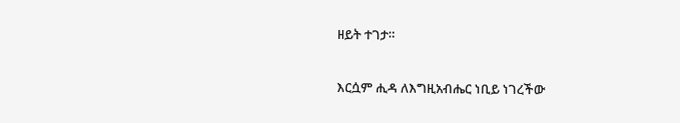ዘይት ተገታ።

እርሷም ሒዳ ለእግዚአብሔር ነቢይ ነገረችው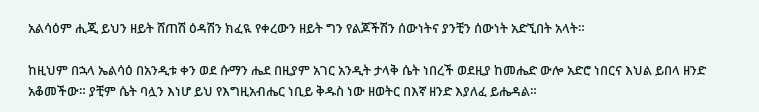አልሳዕም ሒጂ ይህን ዘይት ሸጠሽ ዕዳሽን ክፈዪ የቀረውን ዘይት ግን የልጆችሽን ሰውነትና ያንቺን ሰውነት አድኚበት አላት።

ከዚህም በኋላ ኤልሳዕ በአንዲቱ ቀን ወደ ሱማን ሔደ በዚያም አገር አንዲት ታላቅ ሴት ነበረች ወደዚያ ከመሔድ ውሎ አድሮ ነበርና እህል ይበላ ዘንድ አቆመችው። ያቺም ሴት ባሏን እነሆ ይህ የእግዚአብሔር ነቢይ ቅዱስ ነው ዘወትር በእኛ ዘንድ እያለፈ ይሔዳል።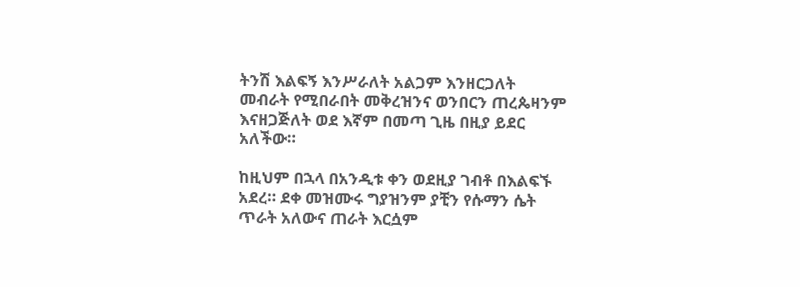ትንሽ እልፍኝ እንሥራለት አልጋም እንዘርጋለት መብራት የሚበራበት መቅረዝንና ወንበርን ጠረጴዛንም እናዘጋጅለት ወደ እኛም በመጣ ጊዜ በዚያ ይደር አለችው።

ከዚህም በኋላ በአንዲቱ ቀን ወደዚያ ገብቶ በእልፍኙ አደረ። ደቀ መዝሙሩ ግያዝንም ያቺን የሱማን ሴት ጥራት አለውና ጠራት እርሷም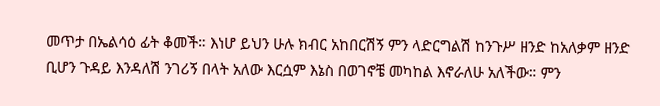መጥታ በኤልሳዕ ፊት ቆመች። እነሆ ይህን ሁሉ ክብር አከበርሽኝ ምን ላድርግልሽ ከንጉሥ ዘንድ ከአለቃም ዘንድ ቢሆን ጉዳይ እንዳለሽ ንገሪኝ በላት አለው እርሷም እኔስ በወገኖቼ መካከል እኖራለሁ አለችው። ምን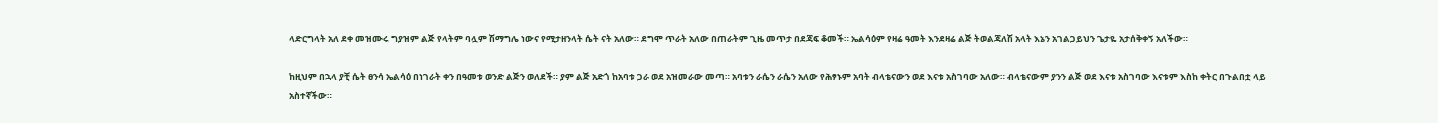ላድርግላት አለ ደቀ መዝሙሩ ግያዝም ልጅ የላትም ባሏም ሽማግሌ ነውና የሚታዘንላት ሴት ናት አለው። ደግሞ ጥራት አለው በጠራትም ጊዜ መጥታ በደጃፍ ቆመች። ኤልሳዕም የዛሬ ዓመት እንደዛሬ ልጅ ትወልጃለሽ አላት እኔን አገልጋይህን ጌታዬ አታሰቅቀኝ አለችው።

ከዚህም በኋላ ያቺ ሴት ፀንሳ ኤልሳዕ በነገራት ቀን በዓመቱ ወንድ ልጅን ወለደች። ያም ልጅ አድጎ ከአባቱ ጋራ ወደ አዝመራው መጣ። አባቱን ራሴን ራሴን አለው የሕፃኑም አባት ብላቴናውን ወደ እናቱ አስገባው አለው። ብላቴናውም ያንን ልጅ ወደ እናቱ አስገባው እናቱም እስከ ቀትር በጉልበቷ ላይ አስተኛችው።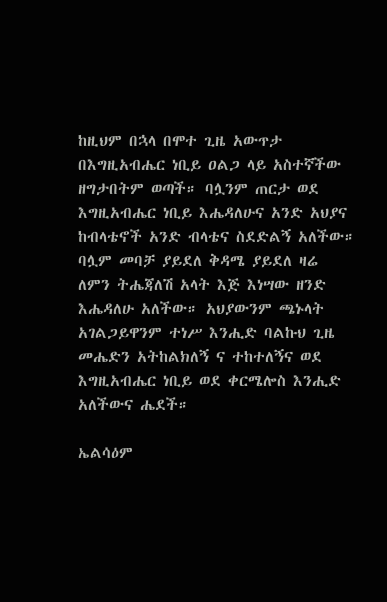ከዚህም በኋላ በሞተ ጊዜ አውጥታ በእግዚአብሔር ነቢይ ዐልጋ ላይ አስተኛችው ዘግታበትም ወጣች። ባሏንም ጠርታ ወደ እግዚአብሔር ነቢይ እሔዳለሁና አንድ አህያና ከብላቴኖች አንድ ብላቴና ስደድልኝ አለችው። ባሏም መባቻ ያይደለ ቅዳሜ ያይደለ ዛሬ ለምን ትሔጃለሽ አላት እጅ እነሣው ዘንድ እሔዳለሁ አለችው። አህያውንም ጫኑላት አገልጋይዋንም ተነሥ እንሒድ ባልኩህ ጊዜ መሔድን አትከልክለኝ ና ተከተለኝና ወደ እግዚአብሔር ነቢይ ወደ ቀርሜሎስ እንሒድ አለችውና ሔደች።

ኤልሳዕም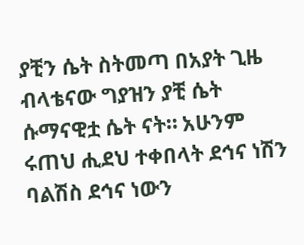ያቺን ሴት ስትመጣ በአያት ጊዜ ብላቴናው ግያዝን ያቺ ሴት ሱማናዊቷ ሴት ናት። አሁንም ሩጠህ ሒደህ ተቀበላት ደኅና ነሽን ባልሽስ ደኅና ነውን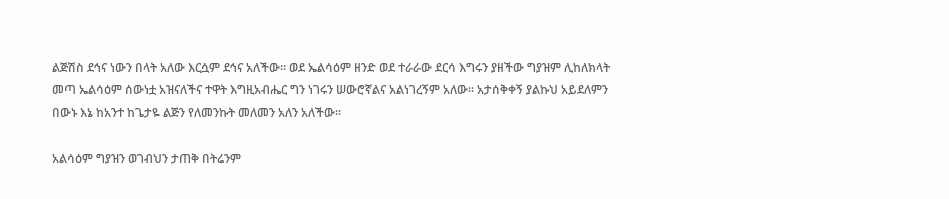ልጅሽስ ደኅና ነውን በላት አለው እርሷም ደኅና አለችው። ወደ ኤልሳዕም ዘንድ ወደ ተራራው ደርሳ እግሩን ያዘችው ግያዝም ሊከለክላት መጣ ኤልሳዕም ሰውነቷ አዝናለችና ተዋት እግዚአብሔር ግን ነገሩን ሠውሮኛልና አልነገረኝም አለው። አታሰቅቀኝ ያልኩህ አይደለምን በውኑ እኔ ከአንተ ከጌታዬ ልጅን የለመንኩት መለመን አለን አለችው።

አልሳዕም ግያዝን ወገብህን ታጠቅ በትሬንም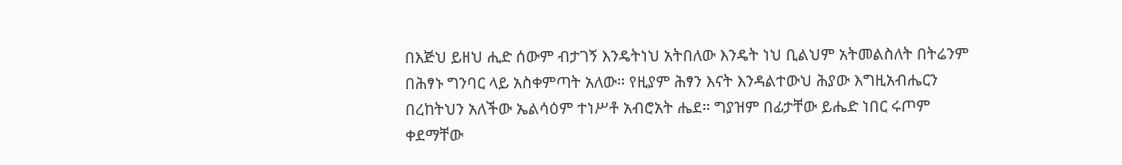በእጅህ ይዘህ ሒድ ሰውም ብታገኝ እንዴትነህ አትበለው እንዴት ነህ ቢልህም አትመልስለት በትሬንም በሕፃኑ ግንባር ላይ አስቀምጣት አለው። የዚያም ሕፃን እናት እንዳልተውህ ሕያው እግዚአብሔርን በረከትህን አለችው ኤልሳዕም ተነሥቶ አብሮአት ሔደ። ግያዝም በፊታቸው ይሔድ ነበር ሩጦም ቀደማቸው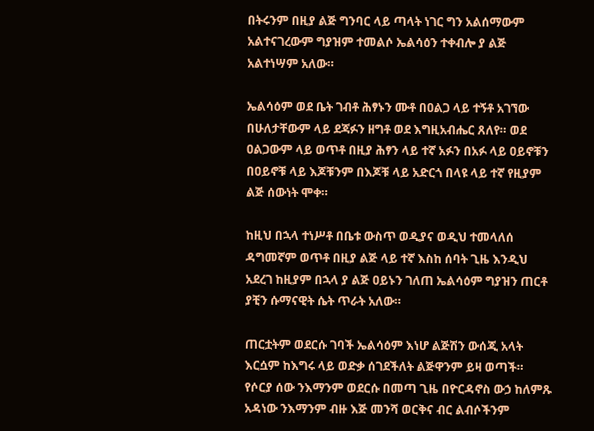በትሩንም በዚያ ልጅ ግንባር ላይ ጣላት ነገር ግን አልሰማውም አልተናገረውም ግያዝም ተመልሶ ኤልሳዕን ተቀብሎ ያ ልጅ አልተነሣም አለው።

ኤልሳዕም ወደ ቤት ገብቶ ሕፃኑን ሙቶ በዐልጋ ላይ ተኝቶ አገኘው በሁለታቸውም ላይ ደጃፉን ዘግቶ ወደ እግዚአብሔር ጸለየ። ወደ ዐልጋውም ላይ ወጥቶ በዚያ ሕፃን ላይ ተኛ አፉን በአፉ ላይ ዐይኖቹን በዐይኖቹ ላይ እጆቹንም በእጆቹ ላይ አድርጎ በላዩ ላይ ተኛ የዚያም ልጅ ሰውነት ሞቀ።

ከዚህ በኋላ ተነሥቶ በቤቱ ውስጥ ወዲያና ወዲህ ተመላለሰ ዳግመኛም ወጥቶ በዚያ ልጅ ላይ ተኛ እስከ ሰባት ጊዜ እንዲህ አደረገ ከዚያም በኋላ ያ ልጅ ዐይኑን ገለጠ ኤልሳዕም ግያዝን ጠርቶ ያቺን ሱማናዊት ሴት ጥራት አለው።

ጠርቷትም ወደርሱ ገባች ኤልሳዕም እነሆ ልጅሽን ውሰጂ አላት እርሷም ከእግሩ ላይ ወድቃ ሰገደችለት ልጅዋንም ይዛ ወጣች። የሶርያ ሰው ንእማንም ወደርሱ በመጣ ጊዜ በዮርዳኖስ ውኃ ከለምጹ አዳነው ንእማንም ብዙ እጅ መንሻ ወርቅና ብር ልብሶችንም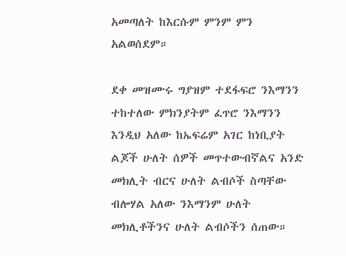አመጣለት ከእርሱም ምንም ምን አልወሰደም።

ደቀ መዝሙሩ ግያዝም ተደፋፍሮ ንእማንን ተከተለው ምክንያትም ፈጥሮ ንእማንን እንዲህ አለው ከኤፍሬም አገር ከነቢያት ልጆች ሁለት ሰዎች መጥተውብኛልና አንድ መክሊት ብርና ሁለት ልብሶች ስጣቸው ብሎሃል አለው ንእማንም ሁለት መክሊቶችንና ሁለት ልብሶችን ሰጠው።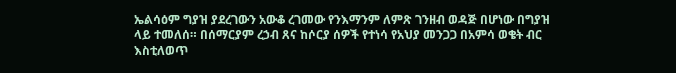ኤልሳዕም ግያዝ ያደረገውን አውቆ ረገመው የንእማንም ለምጽ ገንዘብ ወዳጅ በሆነው በግያዝ ላይ ተመለሰ። በሰማርያም ረኃብ ጸና ከሶርያ ሰዎች የተነሳ የአህያ መንጋጋ በአምሳ ወቄት ብር እስቲለወጥ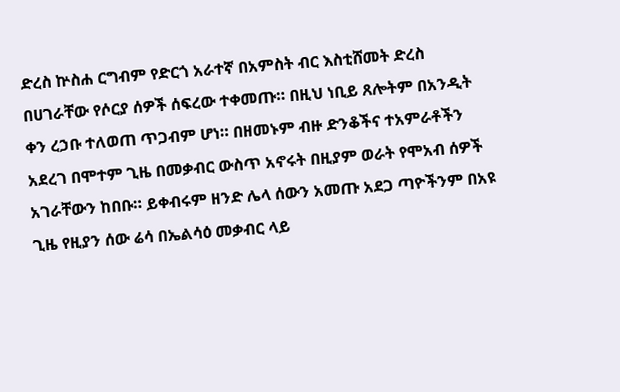ድረስ ኵስሐ ርግብም የድርጎ አራተኛ በአምስት ብር እስቲሸመት ድረስ በሀገራቸው የሶርያ ሰዎች ሰፍረው ተቀመጡ። በዚህ ነቢይ ጸሎትም በአንዲት ቀን ረኃቡ ተለወጠ ጥጋብም ሆነ። በዘመኑም ብዙ ድንቆችና ተአምራቶችን አደረገ በሞተም ጊዜ በመቃብር ውስጥ አኖሩት በዚያም ወራት የሞአብ ሰዎች አገራቸውን ከበቡ። ይቀብሩም ዘንድ ሌላ ሰውን አመጡ አደጋ ጣዮችንም በአዩ ጊዜ የዚያን ሰው ሬሳ በኤልሳዕ መቃብር ላይ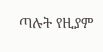ጣሉት የዚያም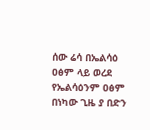ሰው ሬሳ በኤልሳዕ ዐፅም ላይ ወረደ የኤልሳዕንም ዐፅም በነካው ጊዜ ያ በድን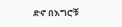ድኖ በእግሮቹ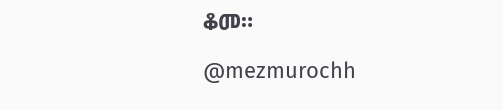ቆመ።

@mezmurochh